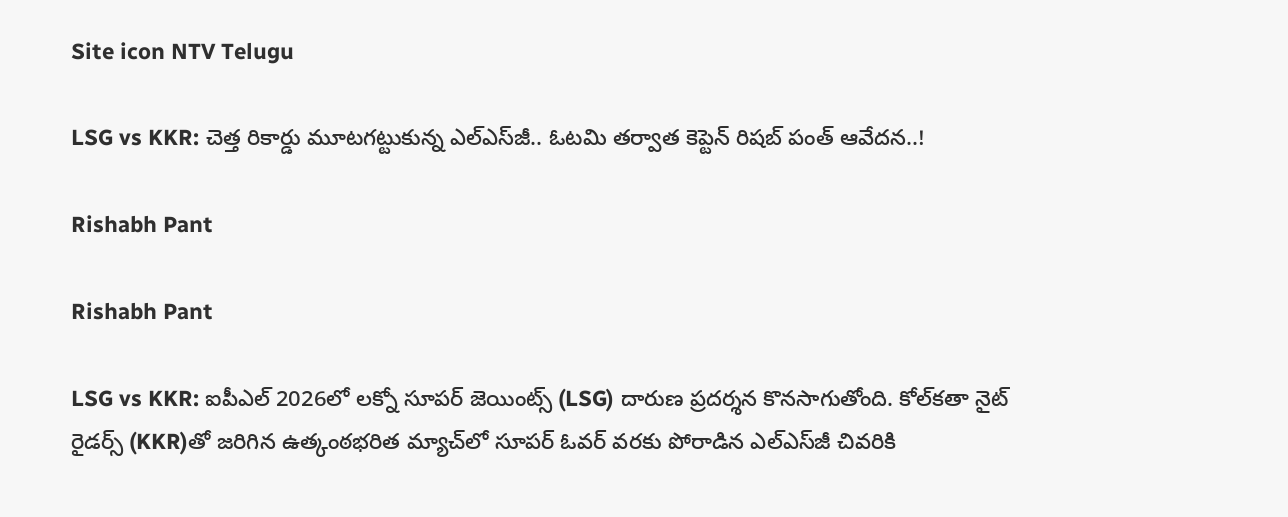Site icon NTV Telugu

LSG vs KKR: చెత్త రికార్డు మూటగట్టుకున్న ఎల్‌ఎస్‌జీ.. ఓటమి తర్వాత కెప్టెన్ రిషబ్ పంత్ ఆవేదన..!

Rishabh Pant

Rishabh Pant

LSG vs KKR: ఐపీఎల్ 2026లో లక్నో సూపర్ జెయింట్స్ (LSG) దారుణ ప్రదర్శన కొనసాగుతోంది. కోల్‌కతా నైట్ రైడర్స్ (KKR)తో జరిగిన ఉత్కంఠభరిత మ్యాచ్‌లో సూపర్ ఓవర్ వరకు పోరాడిన ఎల్‌ఎస్‌జీ చివరికి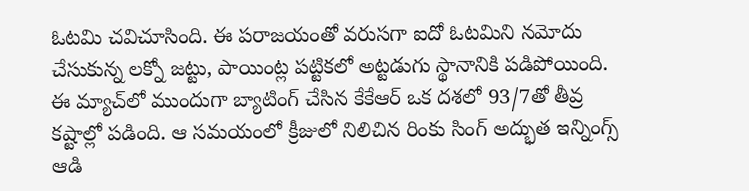ఓటమి చవిచూసింది. ఈ పరాజయంతో వరుసగా ఐదో ఓటమిని నమోదు చేసుకున్న లక్నో జట్టు, పాయింట్ల పట్టికలో అట్టడుగు స్థానానికి పడిపోయింది. ఈ మ్యాచ్‌లో ముందుగా బ్యాటింగ్ చేసిన కేకేఆర్ ఒక దశలో 93/7తో తీవ్ర కష్టాల్లో పడింది. ఆ సమయంలో క్రీజులో నిలిచిన రింకు సింగ్ అద్భుత ఇన్నింగ్స్ ఆడి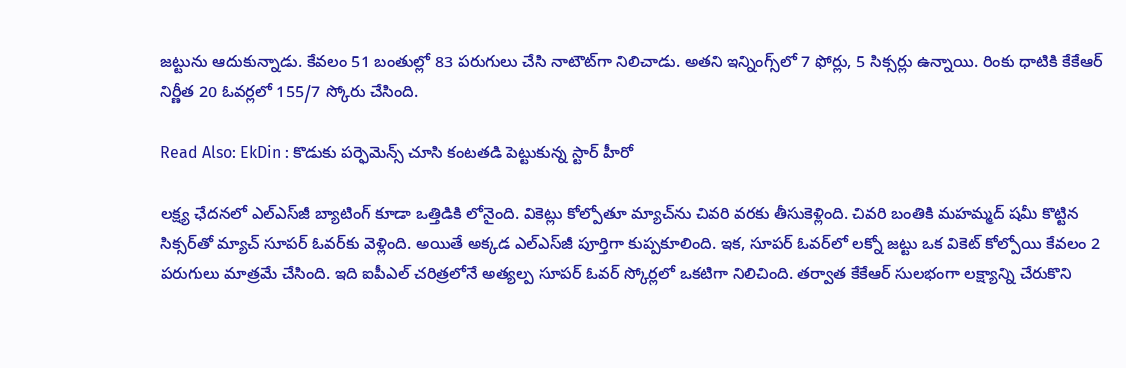జట్టును ఆదుకున్నాడు. కేవలం 51 బంతుల్లో 83 పరుగులు చేసి నాటౌట్‌గా నిలిచాడు. అతని ఇన్నింగ్స్‌లో 7 ఫోర్లు, 5 సిక్సర్లు ఉన్నాయి. రింకు ధాటికి కేకేఆర్ నిర్ణీత 20 ఓవర్లలో 155/7 స్కోరు చేసింది.

Read Also: EkDin : కొడుకు పర్ఫెమెన్స్ చూసి కంటతడి పెట్టుకున్న స్టార్ హీరో

లక్ష్య ఛేదనలో ఎల్‌ఎస్‌జీ బ్యాటింగ్ కూడా ఒత్తిడికి లోనైంది. వికెట్లు కోల్పోతూ మ్యాచ్‌ను చివరి వరకు తీసుకెళ్లింది. చివరి బంతికి మహమ్మద్ షమీ కొట్టిన సిక్సర్‌తో మ్యాచ్ సూపర్ ఓవర్‌కు వెళ్లింది. అయితే అక్కడ ఎల్‌ఎస్‌జీ పూర్తిగా కుప్పకూలింది. ఇక, సూపర్ ఓవర్‌లో లక్నో జట్టు ఒక వికెట్ కోల్పోయి కేవలం 2 పరుగులు మాత్రమే చేసింది. ఇది ఐపీఎల్ చరిత్రలోనే అత్యల్ప సూపర్ ఓవర్ స్కోర్లలో ఒకటిగా నిలిచింది. తర్వాత కేకేఆర్ సులభంగా లక్ష్యాన్ని చేరుకొని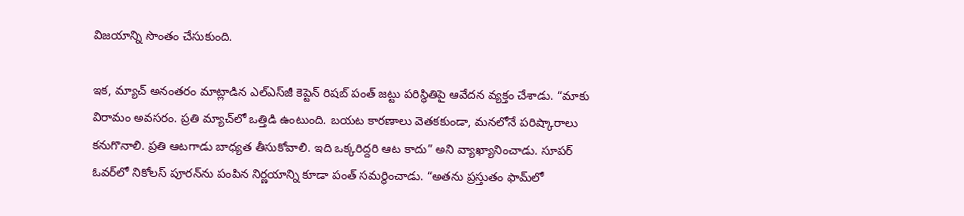విజయాన్ని సొంతం చేసుకుంది.

ఇక, మ్యాచ్ అనంతరం మాట్లాడిన ఎల్‌ఎస్‌జీ కెప్టెన్ రిషబ్ పంత్ జట్టు పరిస్థితిపై ఆవేదన వ్యక్తం చేశాడు. “మాకు విరామం అవసరం. ప్రతి మ్యాచ్‌లో ఒత్తిడి ఉంటుంది. బయట కారణాలు వెతకకుండా, మనలోనే పరిష్కారాలు కనుగొనాలి. ప్రతి ఆటగాడు బాధ్యత తీసుకోవాలి. ఇది ఒక్కరిద్దరి ఆట కాదు” అని వ్యాఖ్యానించాడు. సూపర్ ఓవర్‌లో నికోలస్ పూరన్‌ను పంపిన నిర్ణయాన్ని కూడా పంత్ సమర్థించాడు. “అతను ప్రస్తుతం ఫామ్‌లో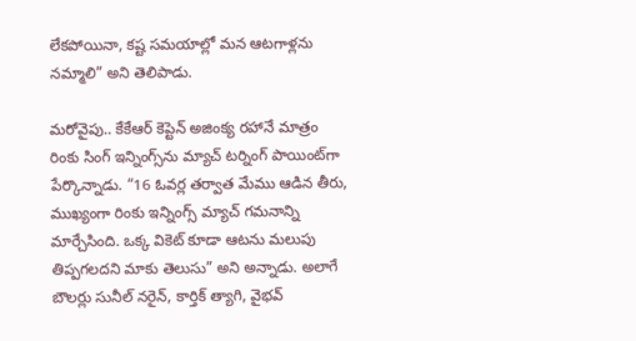లేకపోయినా, కష్ట సమయాల్లో మన ఆటగాళ్లను నమ్మాలి” అని తెలిపాడు.

మరోవైపు.. కేకేఆర్ కెప్టెన్ అజింక్య రహానే మాత్రం రింకు సింగ్ ఇన్నింగ్స్‌ను మ్యాచ్ టర్నింగ్ పాయింట్‌గా పేర్కొన్నాడు. “16 ఓవర్ల తర్వాత మేము ఆడిన తీరు, ముఖ్యంగా రింకు ఇన్నింగ్స్ మ్యాచ్ గమనాన్ని మార్చేసింది. ఒక్క వికెట్ కూడా ఆటను మలుపు తిప్పగలదని మాకు తెలుసు” అని అన్నాడు. అలాగే బౌలర్లు సునీల్ నరైన్, కార్తిక్ త్యాగి, వైభవ్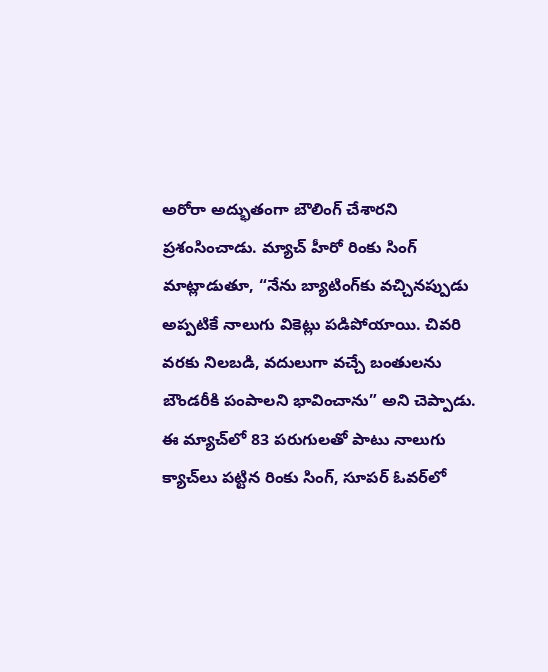అరోరా అద్భుతంగా బౌలింగ్ చేశారని ప్రశంసించాడు. మ్యాచ్ హీరో రింకు సింగ్ మాట్లాడుతూ, “నేను బ్యాటింగ్‌కు వచ్చినప్పుడు అప్పటికే నాలుగు వికెట్లు పడిపోయాయి. చివరి వరకు నిలబడి, వదులుగా వచ్చే బంతులను బౌండరీకి పంపాలని భావించాను” అని చెప్పాడు. ఈ మ్యాచ్‌లో 83 పరుగులతో పాటు నాలుగు క్యాచ్‌లు పట్టిన రింకు సింగ్, సూపర్ ఓవర్‌లో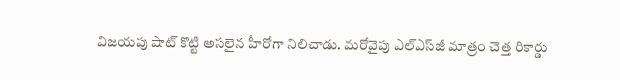విజయపు షాట్ కొట్టి అసలైన హీరోగా నిలిచాడు. మరోవైపు ఎల్‌ఎస్‌జీ మాత్రం చెత్త రికార్డు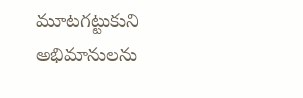మూటగట్టుకుని అభిమానులను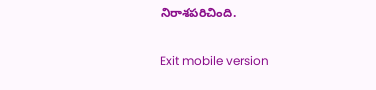నిరాశపరిచింది.

Exit mobile version